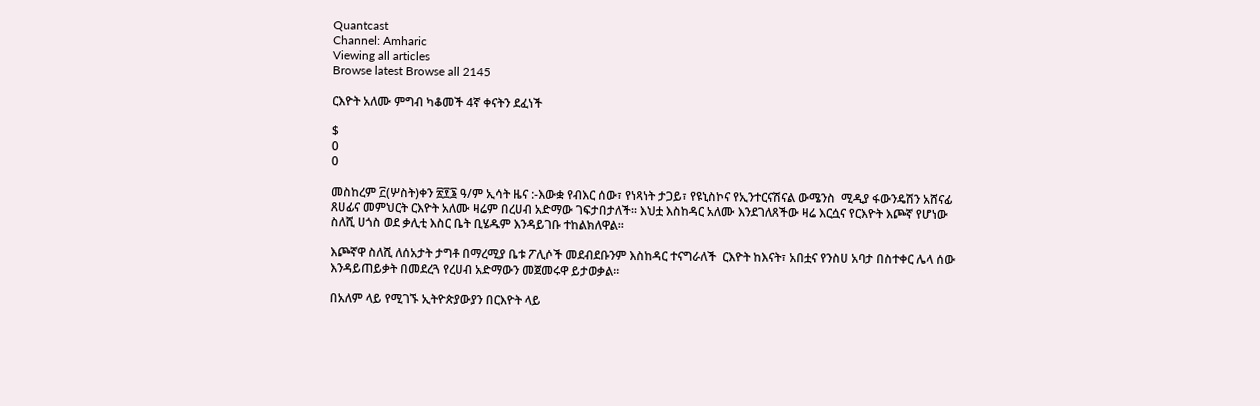Quantcast
Channel: Amharic
Viewing all articles
Browse latest Browse all 2145

ርእዮት አለሙ ምግብ ካቆመች 4ኛ ቀናትን ደፈነች

$
0
0

መስከረም ፫(ሦስት)ቀን ፳፻፮ ዓ/ም ኢሳት ዜና :-እውቋ የብእር ሰው፣ የነጻነት ታጋይ፣ የዩኒስኮና የኢንተርናሽናል ውሜንስ  ሚዲያ ፋውንዴሽን አሸናፊ ጸሀፊና መምህርት ርእዮት አለሙ ዛሬም በረሀብ አድማው ገፍታበታለች። እህቷ እስከዳር አለሙ እንደገለጸችው ዛሬ እርሷና የርእዮት እጮኛ የሆነው ስለሺ ሀጎስ ወደ ቃሊቲ እስር ቤት ቢሄዱም እንዳይገቡ ተከልክለዋል።

እጮኛዋ ስለሺ ለሰአታት ታግቶ በማረሚያ ቤቱ ፖሊሶች መደብደቡንም እስከዳር ተናግራለች  ርእዮት ከእናት፣ አበቷና የንስሀ አባታ በስተቀር ሌላ ሰው እንዳይጠይቃት በመደረጓ የረሀብ አድማውን መጀመሩዋ ይታወቃል።

በአለም ላይ የሚገኙ ኢትዮጵያውያን በርእዮት ላይ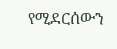የሚደርሰውን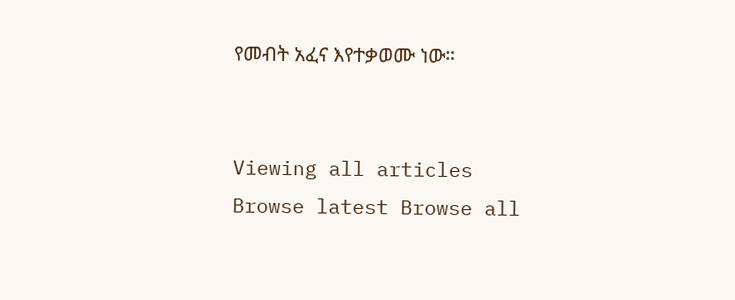የመብት አፈና እየተቃወሙ ነው።


Viewing all articles
Browse latest Browse all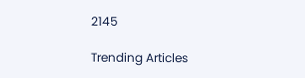2145

Trending Articles